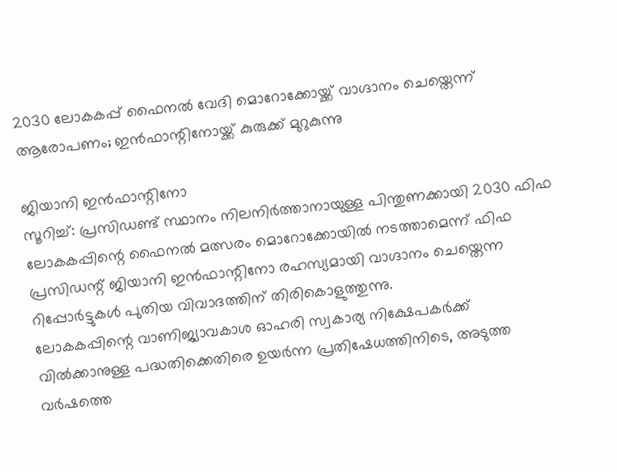2030 ലോകകപ്പ് ഫൈനൽ വേദി മൊറോക്കോയ്ക്ക് വാഗ്ദാനം ചെയ്തെന്ന് ആരോപണം; ഇൻഫാന്റിനോയ്ക്ക് കുരുക്ക് മുറുകുന്നു

ജിയാനി ഇൻഫാന്റിനോ
സൂറിച്ച്: പ്രസിഡണ്ട് സ്ഥാനം നിലനിർത്താനായുള്ള പിന്തുണക്കായി 2030 ഫിഫ ലോകകപ്പിന്റെ ഫൈനൽ മത്സരം മൊറോക്കോയിൽ നടത്താമെന്ന് ഫിഫ പ്രസിഡന്റ് ജിയാനി ഇൻഫാന്റിനോ രഹസ്യമായി വാഗ്ദാനം ചെയ്തെന്ന റിപ്പോർട്ടുകൾ പുതിയ വിവാദത്തിന് തിരികൊളുത്തുന്നു.
ലോകകപ്പിന്റെ വാണിജ്യാവകാശ ഓഹരി സ്വകാര്യ നിക്ഷേപകർക്ക് വിൽക്കാനുള്ള പദ്ധതിക്കെതിരെ ഉയർന്ന പ്രതിഷേധത്തിനിടെ, അടുത്ത വർഷത്തെ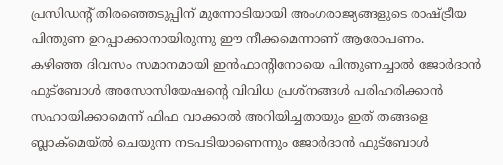പ്രസിഡന്റ് തിരഞ്ഞെടുപ്പിന് മുന്നോടിയായി അംഗരാജ്യങ്ങളുടെ രാഷ്ട്രീയ പിന്തുണ ഉറപ്പാക്കാനായിരുന്നു ഈ നീക്കമെന്നാണ് ആരോപണം.
കഴിഞ്ഞ ദിവസം സമാനമായി ഇൻഫാന്റിനോയെ പിന്തുണച്ചാൽ ജോർദാൻ ഫുട്ബോൾ അസോസിയേഷന്റെ വിവിധ പ്രശ്നങ്ങൾ പരിഹരിക്കാൻ സഹായിക്കാമെന്ന് ഫിഫ വാക്കാൽ അറിയിച്ചതായും ഇത് തങ്ങളെ ബ്ലാക്മെയ്ൽ ചെയുന്ന നടപടിയാണെന്നും ജോർദാൻ ഫുട്ബോൾ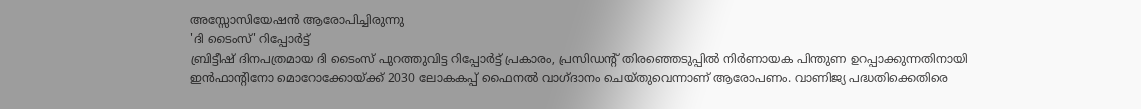അസ്സോസിയേഷൻ ആരോപിച്ചിരുന്നു
'ദി ടൈംസ്' റിപ്പോർട്ട്
ബ്രിട്ടീഷ് ദിനപത്രമായ ദി ടൈംസ് പുറത്തുവിട്ട റിപ്പോർട്ട് പ്രകാരം, പ്രസിഡന്റ് തിരഞ്ഞെടുപ്പിൽ നിർണായക പിന്തുണ ഉറപ്പാക്കുന്നതിനായി ഇൻഫാന്റിനോ മൊറോക്കോയ്ക്ക് 2030 ലോകകപ്പ് ഫൈനൽ വാഗ്ദാനം ചെയ്തുവെന്നാണ് ആരോപണം. വാണിജ്യ പദ്ധതിക്കെതിരെ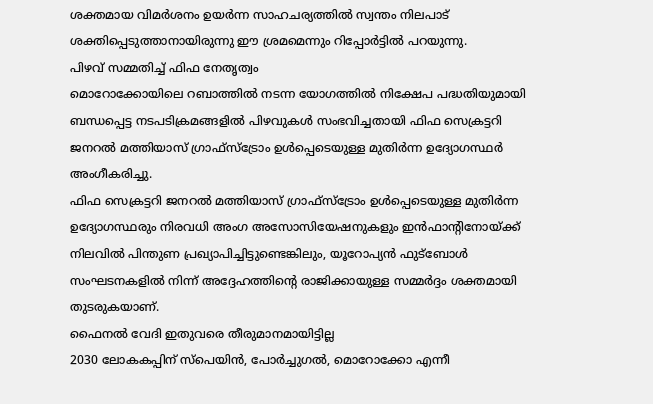ശക്തമായ വിമർശനം ഉയർന്ന സാഹചര്യത്തിൽ സ്വന്തം നിലപാട് ശക്തിപ്പെടുത്താനായിരുന്നു ഈ ശ്രമമെന്നും റിപ്പോർട്ടിൽ പറയുന്നു.
പിഴവ് സമ്മതിച്ച് ഫിഫ നേതൃത്വം
മൊറോക്കോയിലെ റബാത്തിൽ നടന്ന യോഗത്തിൽ നിക്ഷേപ പദ്ധതിയുമായി ബന്ധപ്പെട്ട നടപടിക്രമങ്ങളിൽ പിഴവുകൾ സംഭവിച്ചതായി ഫിഫ സെക്രട്ടറി ജനറൽ മത്തിയാസ് ഗ്രാഫ്സ്ട്രോം ഉൾപ്പെടെയുള്ള മുതിർന്ന ഉദ്യോഗസ്ഥർ അംഗീകരിച്ചു.
ഫിഫ സെക്രട്ടറി ജനറൽ മത്തിയാസ് ഗ്രാഫ്സ്ട്രോം ഉൾപ്പെടെയുള്ള മുതിർന്ന ഉദ്യോഗസ്ഥരും നിരവധി അംഗ അസോസിയേഷനുകളും ഇൻഫാന്റിനോയ്ക്ക് നിലവിൽ പിന്തുണ പ്രഖ്യാപിച്ചിട്ടുണ്ടെങ്കിലും, യൂറോപ്യൻ ഫുട്ബോൾ സംഘടനകളിൽ നിന്ന് അദ്ദേഹത്തിന്റെ രാജിക്കായുള്ള സമ്മർദ്ദം ശക്തമായി തുടരുകയാണ്.
ഫൈനൽ വേദി ഇതുവരെ തീരുമാനമായിട്ടില്ല
2030 ലോകകപ്പിന് സ്പെയിൻ, പോർച്ചുഗൽ, മൊറോക്കോ എന്നീ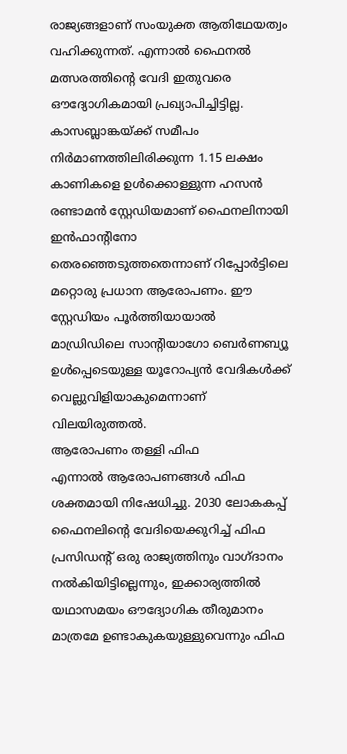രാജ്യങ്ങളാണ് സംയുക്ത ആതിഥേയത്വം വഹിക്കുന്നത്. എന്നാൽ ഫൈനൽ മത്സരത്തിന്റെ വേദി ഇതുവരെ ഔദ്യോഗികമായി പ്രഖ്യാപിച്ചിട്ടില്ല.
കാസബ്ലാങ്കയ്ക്ക് സമീപം നിർമാണത്തിലിരിക്കുന്ന 1.15 ലക്ഷം കാണികളെ ഉൾക്കൊള്ളുന്ന ഹസൻ രണ്ടാമൻ സ്റ്റേഡിയമാണ് ഫൈനലിനായി ഇൻഫാന്റിനോ തെരഞ്ഞെടുത്തതെന്നാണ് റിപ്പോർട്ടിലെ മറ്റൊരു പ്രധാന ആരോപണം. ഈ സ്റ്റേഡിയം പൂർത്തിയായാൽ മാഡ്രിഡിലെ സാന്റിയാഗോ ബെർണബ്യൂ ഉൾപ്പെടെയുള്ള യൂറോപ്യൻ വേദികൾക്ക് വെല്ലുവിളിയാകുമെന്നാണ് വിലയിരുത്തൽ.
ആരോപണം തള്ളി ഫിഫ
എന്നാൽ ആരോപണങ്ങൾ ഫിഫ ശക്തമായി നിഷേധിച്ചു. 2030 ലോകകപ്പ് ഫൈനലിന്റെ വേദിയെക്കുറിച്ച് ഫിഫ പ്രസിഡന്റ് ഒരു രാജ്യത്തിനും വാഗ്ദാനം നൽകിയിട്ടില്ലെന്നും, ഇക്കാര്യത്തിൽ യഥാസമയം ഔദ്യോഗിക തീരുമാനം മാത്രമേ ഉണ്ടാകുകയുള്ളുവെന്നും ഫിഫ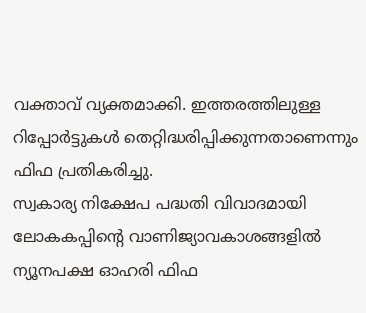വക്താവ് വ്യക്തമാക്കി. ഇത്തരത്തിലുള്ള റിപ്പോർട്ടുകൾ തെറ്റിദ്ധരിപ്പിക്കുന്നതാണെന്നും ഫിഫ പ്രതികരിച്ചു.
സ്വകാര്യ നിക്ഷേപ പദ്ധതി വിവാദമായി
ലോകകപ്പിന്റെ വാണിജ്യാവകാശങ്ങളിൽ ന്യൂനപക്ഷ ഓഹരി ഫിഫ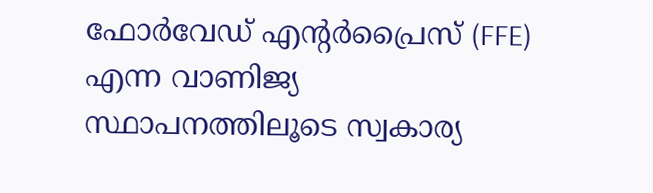ഫോർവേഡ് എന്റർപ്രൈസ് (FFE) എന്ന വാണിജ്യ സ്ഥാപനത്തിലൂടെ സ്വകാര്യ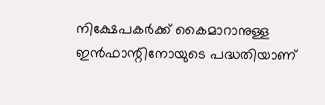നിക്ഷേപകർക്ക് കൈമാറാനുള്ള ഇൻഫാന്റിനോയുടെ പദ്ധതിയാണ്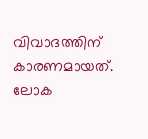വിവാദത്തിന് കാരണമായത്. ലോക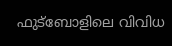ഫുട്ബോളിലെ വിവിധ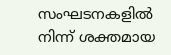സംഘടനകളിൽ നിന്ന് ശക്തമായ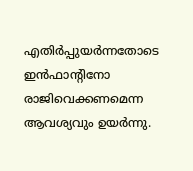എതിർപ്പുയർന്നതോടെ ഇൻഫാന്റിനോ രാജിവെക്കണമെന്ന ആവശ്യവും ഉയർന്നു.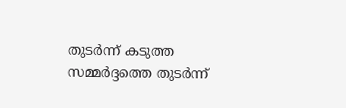തുടർന്ന് കടുത്ത സമ്മർദ്ദത്തെ തുടർന്ന്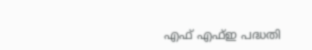എഫ് എഫ്ഇ പദ്ധതി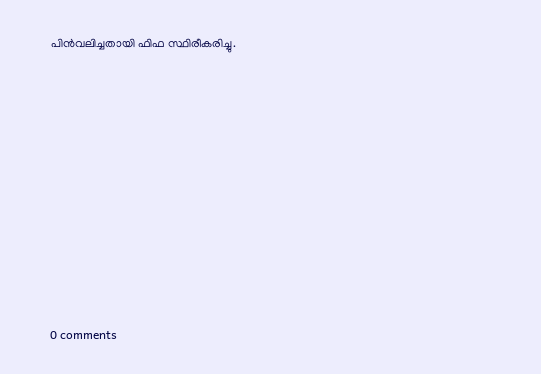പിൻവലിച്ചതായി ഫിഫ സ്ഥിരീകരിച്ചു.










0 comments